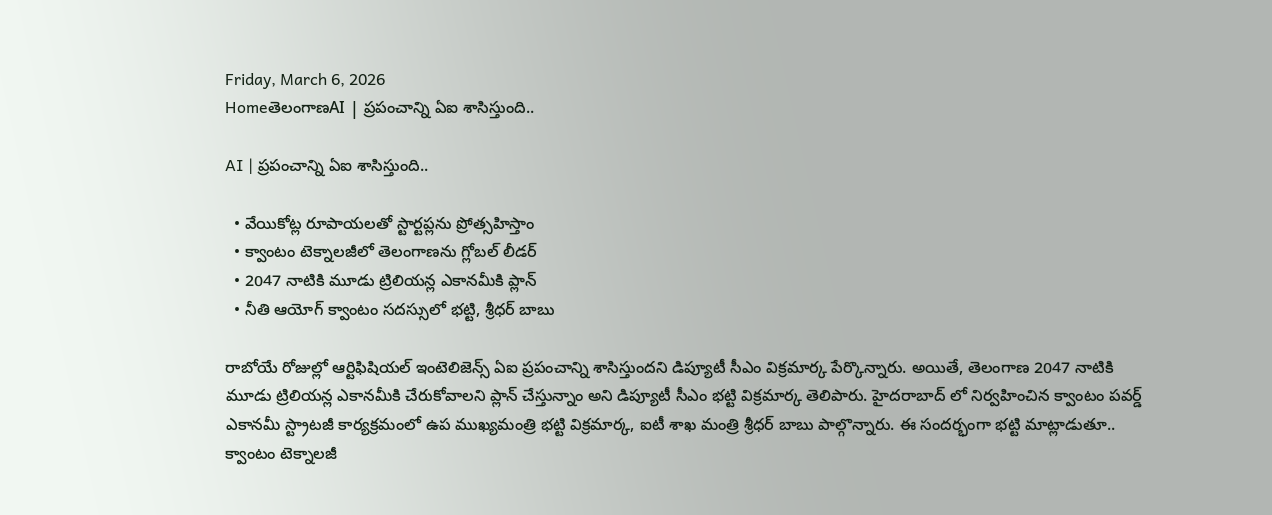Friday, March 6, 2026
HomeతెలంగాణAI | ప్రపంచాన్ని ఏఐ శాసిస్తుంది..

AI | ప్రపంచాన్ని ఏఐ శాసిస్తుంది..

  • వేయికోట్ల రూపాయలతో స్టార్టప్లను ప్రోత్సహిస్తాం
  • క్వాంటం టెక్నాలజీలో తెలంగాణను గ్లోబల్ లీడర్
  • 2047 నాటికి మూడు ట్రిలియన్ల ఎకానమీకి ప్లాన్
  • నీతి ఆయోగ్ క్వాంటం సదస్సులో భట్టి, శ్రీధర్ బాబు

రాబోయే రోజుల్లో ఆర్టిఫిషియల్‌ ఇంటెలిజెన్స్‌ ఏఐ ప్రపంచాన్ని శాసిస్తుందని డిప్యూటీ సీఎం విక్రమార్క పేర్కొన్నారు. అయితే, తెలంగాణ 2047 నాటికి మూడు ట్రిలియన్ల ఎకానమీకి చేరుకోవాలని ప్లాన్‌ చేస్తున్నాం అని డిప్యూటీ సీఎం భట్టి విక్రమార్క తెలిపారు. హైదరాబాద్‌ లో నిర్వహించిన క్వాంటం పవర్డ్‌ ఎకానమీ స్ట్రాటజీ కార్యక్రమంలో ఉప ముఖ్యమంత్రి భట్టి విక్రమార్క, ఐటీ శాఖ మంత్రి శ్రీధర్‌ బాబు పాల్గొన్నారు. ఈ సందర్భంగా భట్టి మాట్లాడుతూ.. క్వాంటం టెక్నాలజీ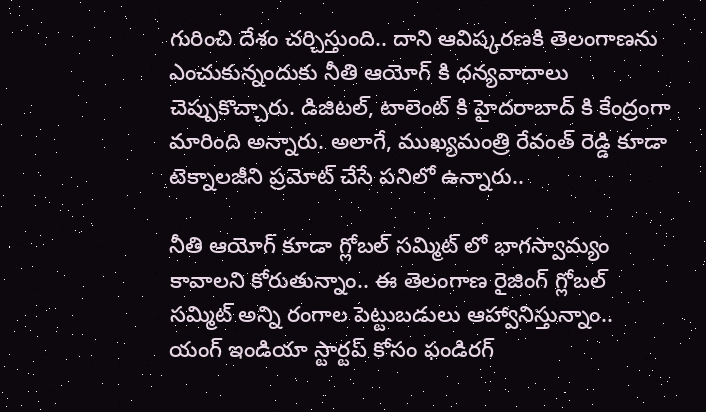గురించి దేశం చర్చిస్తుంది.. దాని ఆవిష్కరణకి తెలంగాణను ఎంచుకున్నందుకు నీతి ఆయోగ్‌ కి ధన్యవాదాలు చెప్పుకొచ్చారు. డిజిటల్‌, టాలెంట్‌ కి హైదరాబాద్‌ కి కేంద్రంగా మారింది అన్నారు. అలాగే, ముఖ్యమంత్రి రేవంత్‌ రెడ్డి కూడా టెక్నాలజీని ప్రమోట్‌ చేసే పనిలో ఉన్నారు..

నీతి ఆయోగ్‌ కూడా గ్లోబల్‌ సమ్మిట్‌ లో భాగస్వామ్యం కావాలని కోరుతున్నాం.. ఈ తెలంగాణ రైజింగ్‌ గ్లోబల్‌ సమ్మిట్‌ అన్ని రంగాల పెట్టుబడులు ఆహ్వానిస్తున్నాం.. యంగ్‌ ఇండియా స్టార్టప్‌ కోసం ఫండిరగ్‌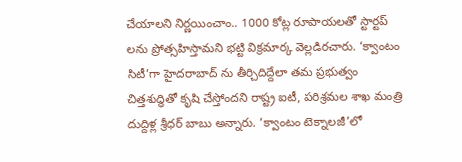చేయాలని నిర్ణయించాం.. 1000 కోట్ల రూపాయలతో స్టార్టప్‌ లను ప్రోత్సహిస్తామని భట్టి విక్రమార్క వెల్లడిరచారు. ‘క్వాంటం సిటీ’గా హైదరాబాద్‌ ను తీర్చిదిద్దేలా తమ ప్రభుత్వం చిత్తశుద్ధితో కృషి చేస్తోందని రాష్ట్ర ఐటీ, పరిశ్రమల శాఖ మంత్రి దుద్దిళ్ల శ్రీధర్‌ బాబు అన్నారు. ‘క్వాంటం టెక్నాలజీ’లో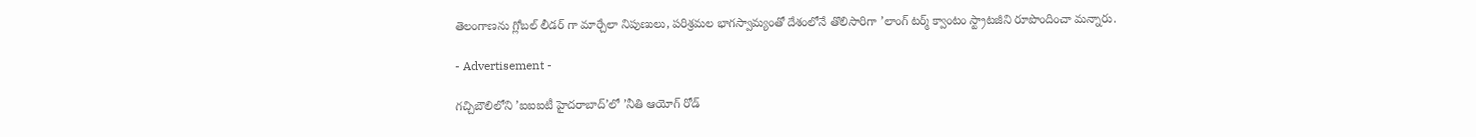తెలంగాణను గ్లోబల్‌ లీడర్‌ గా మార్చేలా నిపుణులు, పరిశ్రమల భాగస్వామ్యంతో దేశంలోనే తొలిసారిగా ’లాంగ్‌ టర్మ్‌ క్వాంటం స్ట్రాటజీని రూపొందించా మన్నారు.

- Advertisement -

గచ్చిబౌలిలోని ’ఐఐఐటీ హైదరాబాద్‌’లో ’నీతి ఆయోగ్‌ రోడ్‌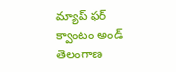మ్యాప్‌ ఫర్‌ క్వాంటం అండ్‌ తెలంగాణ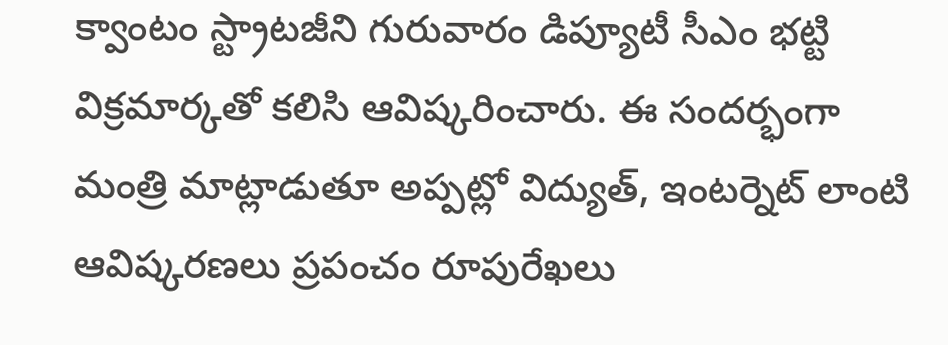క్వాంటం స్ట్రాటజీని గురువారం డిప్యూటీ సీఎం భట్టి విక్రమార్కతో కలిసి ఆవిష్కరించారు. ఈ సందర్భంగా మంత్రి మాట్లాడుతూ అప్పట్లో విద్యుత్‌, ఇంటర్నెట్‌ లాంటి ఆవిష్కరణలు ప్రపంచం రూపురేఖలు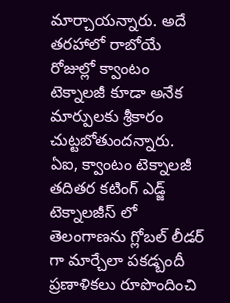మార్చాయన్నారు. అదే తరహాలో రాబోయే రోజుల్లో క్వాంటం టెక్నాలజీ కూడా అనేక మార్పులకు శ్రీకారం చుట్టబోతుందన్నారు. ఏఐ, క్వాంటం టెక్నాలజీ తదితర కటింగ్‌ ఎడ్జ్‌ టెక్నాలజీస్‌ లో తెలంగాణను గ్లోబల్‌ లీడర్‌ గా మార్చేలా పకడ్బందీ ప్రణాళికలు రూపొందించి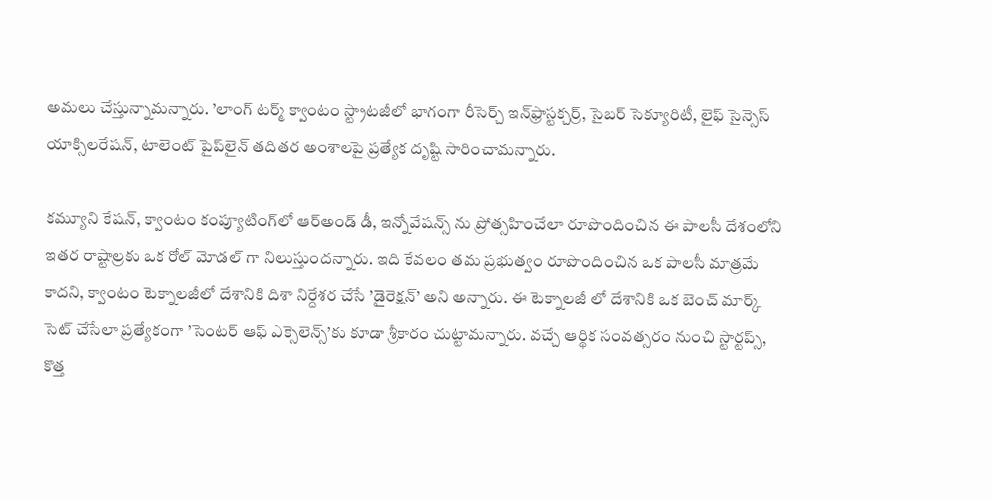అమలు చేస్తున్నామన్నారు. ’లాంగ్‌ టర్మ్‌ క్వాంటం స్ట్రాటజీలో భాగంగా రీసెర్చ్‌ ఇన్‌ఫ్రాస్టక్చర్ర్‌, సైబర్‌ సెక్యూరిటీ, లైఫ్‌ సైన్సెస్‌ యాక్సిలరేషన్‌, టాలెంట్‌ పైప్‌లైన్‌ తదితర అంశాలపై ప్రత్యేక దృష్టి సారించామన్నారు.

కమ్యూని కేషన్‌, క్వాంటం కంప్యూటింగ్‌లో ఆర్‌అండ్‌ డీ, ఇన్నోవేషన్స్‌ ను ప్రోత్సహించేలా రూపొందించిన ఈ పాలసీ దేశంలోని ఇతర రాష్టాల్రకు ఒక రోల్‌ మోడల్‌ గా నిలుస్తుందన్నారు. ఇది కేవలం తమ ప్రభుత్వం రూపొందించిన ఒక పాలసీ మాత్రమే కాదని, క్వాంటం టెక్నాలజీలో దేశానికి దిశా నిర్దేశర చేసే ’డైరెక్షన్‌’ అని అన్నారు. ఈ టెక్నాలజీ లో దేశానికి ఒక బెంచ్‌ మార్క్‌ సెట్‌ చేసేలా ప్రత్యేకంగా ’సెంటర్‌ ఆఫ్‌ ఎక్సెలెన్స్‌’కు కూడా శ్రీకారం చుట్టామన్నారు. వచ్చే ఆర్థిక సంవత్సరం నుంచి స్టార్టప్స్‌, కొత్త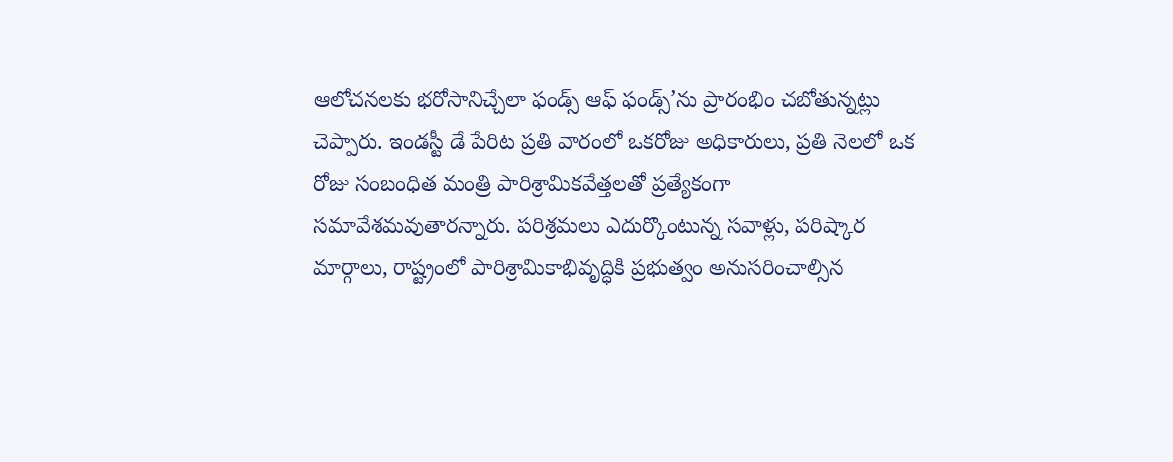ఆలోచనలకు భరోసానిచ్చేలా ఫండ్స్‌ ఆఫ్‌ ఫండ్స్‌’ను ప్రారంభిం చబోతున్నట్లు చెప్పారు. ఇండస్టీ డే పేరిట ప్రతి వారంలో ఒకరోజు అధికారులు, ప్రతి నెలలో ఒక రోజు సంబంధిత మంత్రి పారిశ్రామికవేత్తలతో ప్రత్యేకంగా సమావేశమవుతారన్నారు. పరిశ్రమలు ఎదుర్కొంటున్న సవాళ్లు, పరిష్కార మార్గాలు, రాష్ట్రంలో పారిశ్రామికాభివృద్ధికి ప్రభుత్వం అనుసరించాల్సిన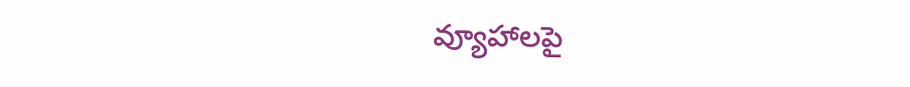వ్యూహాలపై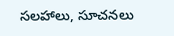సలహాలు, సూచనలు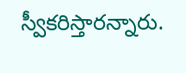స్వీకరిస్తారన్నారు.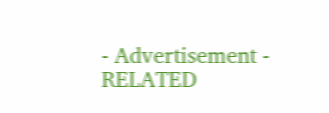- Advertisement -
RELATED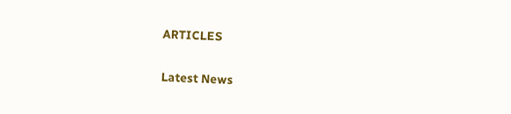ARTICLES

Latest News